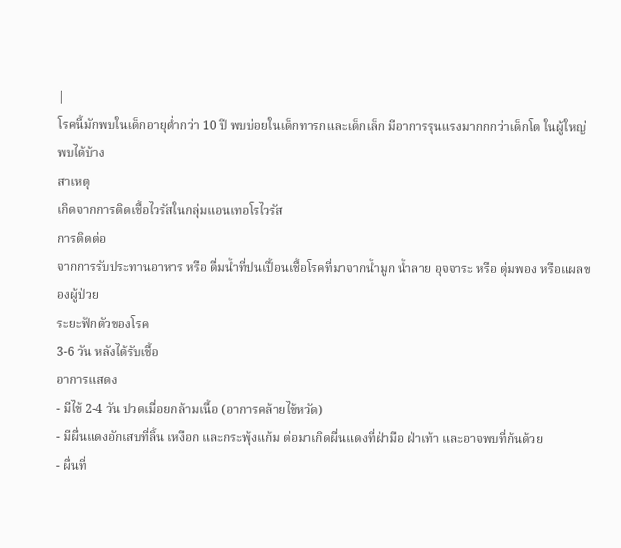|
โรคนี้มักพบในเด็กอายุต่ำกว่า 10 ปี พบบ่อยในเด็กทารกและเด็กเล็ก มีอาการรุนแรงมากกกว่าเด็กโต ในผู้ใหญ่พบได้บ้าง
สาเหตุ
เกิดจากการติดเชื้อไวรัสในกลุ่มแอนเทอโรไวรัส
การติดต่อ
จากการรับประทานอาหาร หรือ ดื่มน้ำที่ปนเปื้อนเชื้อโรคที่มาจากน้ำมูก น้ำลาย อุจจาระ หรือ ตุ่มพอง หรือแผลของผู้ป่วย
ระยะฟักตัวของโรค
3-6 วัน หลังได้รับเชื้อ
อาการแสดง
- มีไข้ 2-4 วัน ปวดเมื่อยกล้ามเนื้อ (อาการคล้ายไข้หวัด)
- มีผื่นแดงอักเสบที่ลิ้น เหงือก และกระพุ้งแก้ม ต่อมาเกิดผื่นแดงที่ฝ่ามือ ฝ่าเท้า และอาจพบที่ก้นด้วย
- ผื่นที่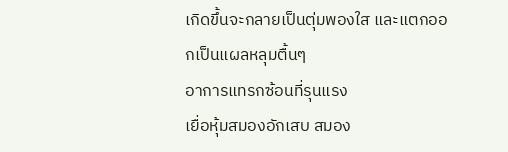เกิดขึ้นจะกลายเป็นตุ่มพองใส และแตกออกเป็นแผลหลุมตื้นๆ
อาการแทรกซ้อนที่รุนแรง
เยื่อหุ้มสมองอักเสบ สมอง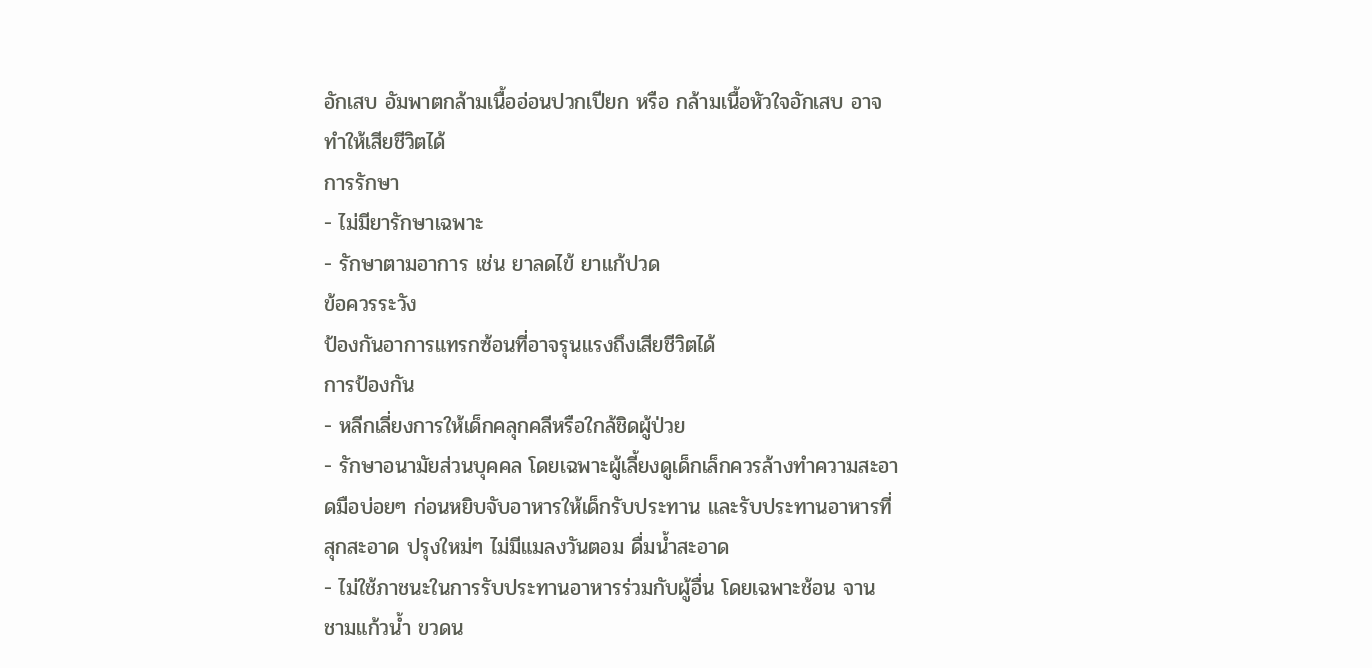อักเสบ อัมพาตกล้ามเนื้ออ่อนปวกเปียก หรือ กล้ามเนื้อหัวใจอักเสบ อาจทำให้เสียชีวิตได้
การรักษา
- ไม่มียารักษาเฉพาะ
- รักษาตามอาการ เช่น ยาลดไข้ ยาแก้ปวด
ข้อควรระวัง
ป้องกันอาการแทรกซ้อนที่อาจรุนแรงถึงเสียชีวิตได้
การป้องกัน
- หลีกเลี่ยงการให้เด็กคลุกคลีหรือใกล้ชิดผู้ป่วย
- รักษาอนามัยส่วนบุคคล โดยเฉพาะผู้เลี้ยงดูเด็กเล็กควรล้างทำความสะอาดมือบ่อยๆ ก่อนหยิบจับอาหารให้เด็กรับประทาน และรับประทานอาหารที่สุกสะอาด ปรุงใหม่ๆ ไม่มีแมลงวันตอม ดื่มน้ำสะอาด
- ไม่ใช้ภาชนะในการรับประทานอาหารร่วมกับผู้อื่น โดยเฉพาะช้อน จาน ชามแก้วน้ำ ขวดน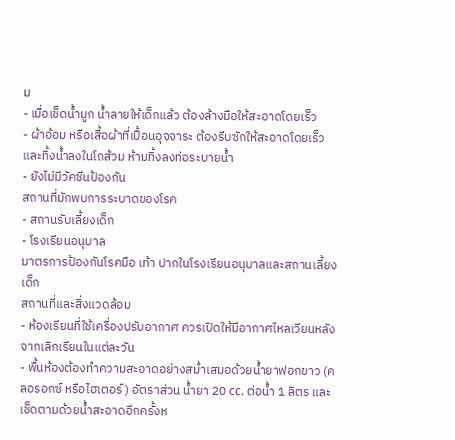ม
- เมื่อเช็ดน้ำมูก น้ำลายให้เด็กแล้ว ต้องล้างมือให้สะอาดโดยเร็ว
- ผ้าอ้อม หรือเสื้อผ้าที่เปื้อนอุจจาระ ต้องรีบซักให้สะอาดโดยเร็ว และทิ้งน้ำลงในโถส้วม ห้ามทิ้งลงท่อระบายน้ำ
- ยังไม่มีวัคซีนป้องกัน
สถานที่มักพบการระบาดของโรค
- สถานรับเลี้ยงเด็ก
- โรงเรียนอนุบาล
มาตรการป้องกันโรคมือ เท้า ปากในโรงเรียนอนุบาลและสถานเลี้ยงเด็ก
สถานที่และสิ่งแวดล้อม
- ห้องเรียนที่ใช้เครื่องปรับอากาศ ควรเปิดให้มีอากาศไหลเวียนหลังจากเลิกเรียนในแต่ละวัน
- พื้นห้องต้องทำความสะอาดอย่างสม่ำเสมอด้วยน้ำยาฟอกขาว (คลอรอกซ์ หรือไฮเตอร์) อัตราส่วน น้ำยา 20 cc. ต่อน้ำ 1 ลิตร และเช็ดตามด้วยน้ำสะอาดอีกครั้งห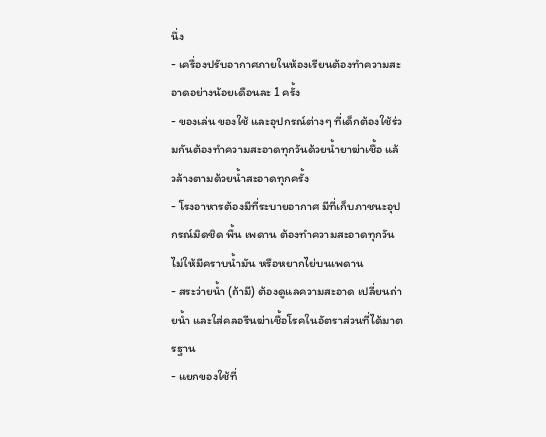นึ่ง
- เครื่องปรับอากาศภายในห้องเรียนต้องทำความสะอาดอย่างน้อยเดือนละ 1 ครั้ง
- ของเล่น ของใช้ และอุปกรณ์ต่างๆ ที่เด็กต้องใช้ร่วมกันต้องทำความสะอาดทุกวันด้วยน้ำยาฆ่าเชื้อ แล้วล้างตามด้วยน้ำสะอาดทุกครั้ง
- โรงอาหารต้องมีที่ระบายอากาศ มีที่เก็บภาชนะอุปกรณ์มิดชิด พื้น เพดาน ต้องทำความสะอาดทุกวัน ไม่ให้มีคราบน้ำมัน หรือหยากไย่บนเพดาน
- สระว่ายน้ำ (ถ้ามี) ต้องดูแลความสะอาด เปลี่ยนถ่ายน้ำ และใส่คลอรีนฆ่าเชื้อโรคในอัตราส่วนที่ได้มาตรฐาน
- แยกของใช้ที่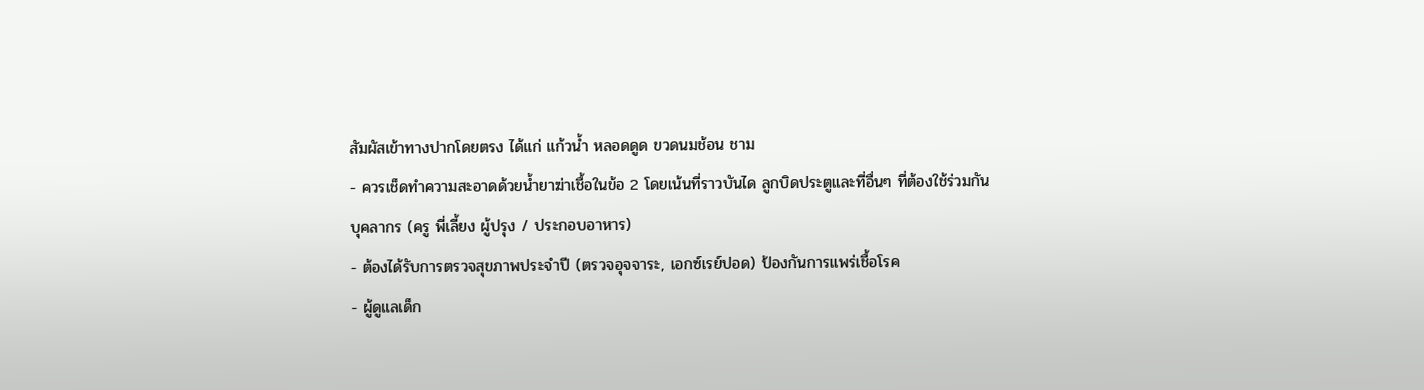สัมผัสเข้าทางปากโดยตรง ได้แก่ แก้วน้ำ หลอดดูด ขวดนมช้อน ชาม
- ควรเช็ดทำความสะอาดด้วยน้ำยาฆ่าเชื้อในข้อ 2 โดยเน้นที่ราวบันได ลูกบิดประตูและที่อื่นๆ ที่ต้องใช้ร่วมกัน
บุคลากร (ครู พี่เลี้ยง ผู้ปรุง / ประกอบอาหาร)
- ต้องได้รับการตรวจสุขภาพประจำปี (ตรวจอุจจาระ, เอกซ์เรย์ปอด) ป้องกันการแพร่เชื้อโรค
- ผู้ดูแลเด็ก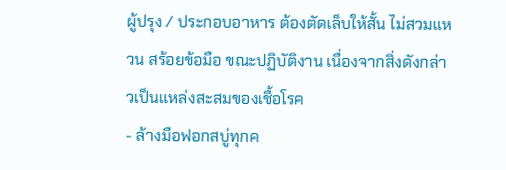ผู้ปรุง / ประกอบอาหาร ต้องตัดเล็บให้สั้น ไม่สวมแหวน สร้อยข้อมือ ขณะปฏิบัติงาน เนื่องจากสิ่งดังกล่าวเป็นแหล่งสะสมของเชื้อโรค
- ล้างมือฟอกสบู่ทุกค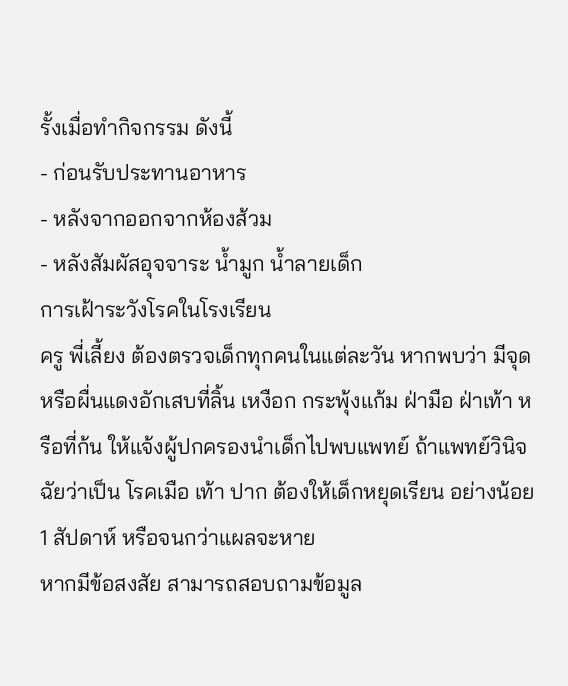รั้งเมื่อทำกิจกรรม ดังนี้
- ก่อนรับประทานอาหาร
- หลังจากออกจากห้องส้วม
- หลังสัมผัสอุจจาระ น้ำมูก น้ำลายเด็ก
การเฝ้าระวังโรคในโรงเรียน
ครู พี่เลี้ยง ต้องตรวจเด็กทุกคนในแต่ละวัน หากพบว่า มีจุด หรือผื่นแดงอักเสบที่ลิ้น เหงือก กระพุ้งแก้ม ฝ่ามือ ฝ่าเท้า หรือที่ก้น ให้แจ้งผู้ปกครองนำเด็กไปพบแพทย์ ถ้าแพทย์วินิจฉัยว่าเป็น โรคเมือ เท้า ปาก ต้องให้เด็กหยุดเรียน อย่างน้อย 1 สัปดาห์ หรือจนกว่าแผลจะหาย
หากมีข้อสงสัย สามารถสอบถามข้อมูล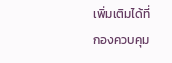เพิ่มเติมได้ที่
กองควบคุม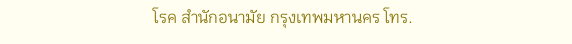โรค สำนักอนามัย กรุงเทพมหานคร โทร.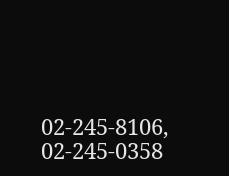02-245-8106, 02-245-0358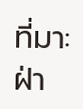ที่มา: ฝ่า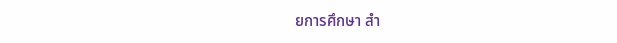ยการศึกษา สำ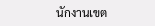นักงานเขต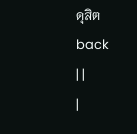ดุสิต
back
| |
|